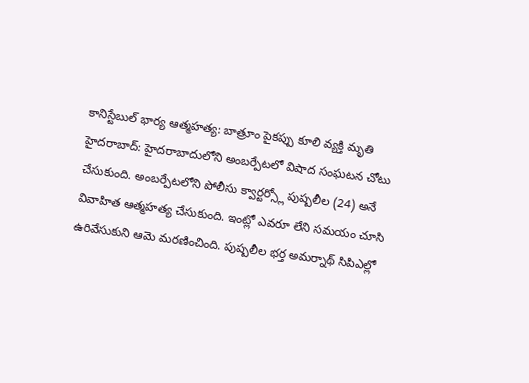కానిస్టేబుల్ భార్య ఆత్మహత్య: బాత్రూం పైకప్పు కూలి వ్యక్తి మృతి
హైదరాబాద్: హైదరాబాదులోని అంబర్పేటలో విషాద సంఘటన చోటు చేసుకుంది. అంబర్పేటలోని పోలీసు క్వార్టర్స్లో పుష్పలీల (24) అనే వివాహిత ఆత్మహత్య చేసుకుంది. ఇంట్లో ఎవరూ లేని సమయం చూసి ఉరివేసుకుని ఆమె మరణించింది. పుష్పలీల భర్త అమర్నాథ్ సిపిఎల్లో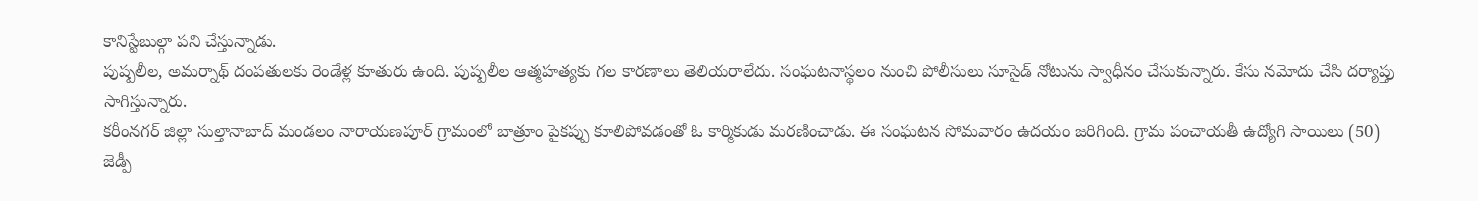కానిస్టేబుల్గా పని చేస్తున్నాడు.
పుష్పలీల, అమర్నాథ్ దంపతులకు రెండేళ్ల కూతురు ఉంది. పుష్పలీల ఆత్మహత్యకు గల కారణాలు తెలియరాలేదు. సంఘటనాస్థలం నుంచి పోలీసులు సూసైడ్ నోటును స్వాధీనం చేసుకున్నారు. కేసు నమోదు చేసి దర్యాప్తు సాగిస్తున్నారు.
కరీంనగర్ జిల్లా సుల్తానాబాద్ మండలం నారాయణపూర్ గ్రామంలో బాత్రూం పైకప్పు కూలిపోవడంతో ఓ కార్మికుడు మరణించాడు. ఈ సంఘటన సోమవారం ఉదయం జరిగింది. గ్రామ పంచాయతీ ఉద్యోగి సాయిలు (50) జెడ్పీ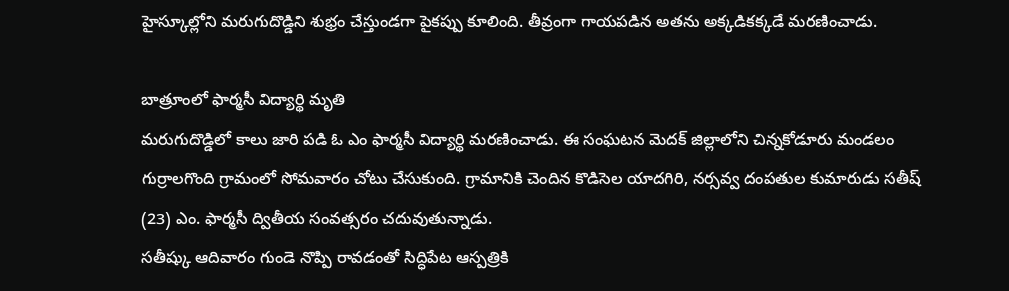హైస్కూల్లోని మరుగుదొడ్డిని శుభ్రం చేస్తుండగా పైకప్పు కూలింది. తీవ్రంగా గాయపడిన అతను అక్కడికక్కడే మరణించాడు.

బాత్రూంలో ఫార్మసీ విద్యార్థి మృతి
మరుగుదొడ్డిలో కాలు జారి పడి ఓ ఎం ఫార్మసీ విద్యార్థి మరణించాడు. ఈ సంఘటన మెదక్ జిల్లాలోని చిన్నకోడూరు మండలం గుర్రాలగొంది గ్రామంలో సోమవారం చోటు చేసుకుంది. గ్రామానికి చెందిన కొడిసెల యాదగిరి, నర్సవ్వ దంపతుల కుమారుడు సతీష్ (23) ఎం. ఫార్మసీ ద్వితీయ సంవత్సరం చదువుతున్నాడు.
సతీష్కు ఆదివారం గుండె నొప్పి రావడంతో సిద్ధిపేట ఆస్పత్రికి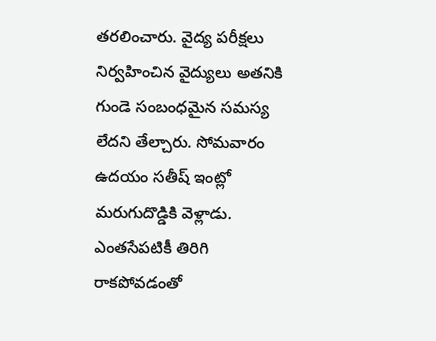తరలించారు. వైద్య పరీక్షలు నిర్వహించిన వైద్యులు అతనికి గుండె సంబంధమైన సమస్య లేదని తేల్చారు. సోమవారం ఉదయం సతీష్ ఇంట్లో మరుగుదొడ్డికి వెళ్లాడు. ఎంతసేపటికీ తిరిగి రాకపోవడంతో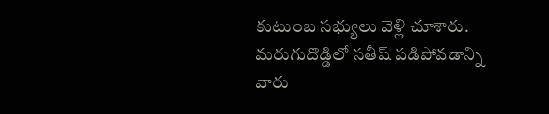కుటుంబ సభ్యులు వెళ్లి చూశారు.
మరుగుదొడ్డిలో సతీష్ పడిపోవడాన్ని వారు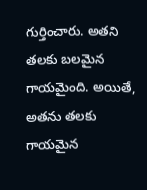గుర్తించారు. అతని తలకు బలమైన గాయమైంది. అయితే, అతను తలకు గాయమైన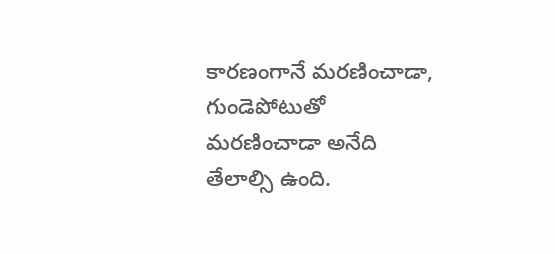కారణంగానే మరణించాడా, గుండెపోటుతో మరణించాడా అనేది తేలాల్సి ఉంది.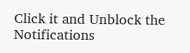Click it and Unblock the Notifications